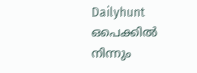Dailyhunt
ഒപെക്കില്‍ നിന്നും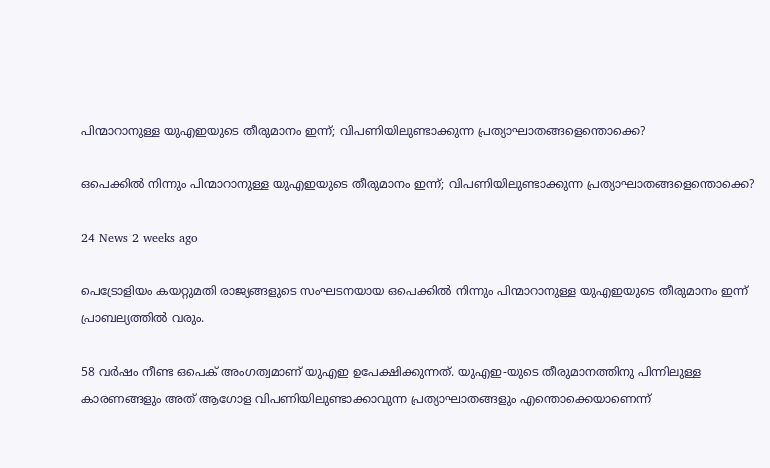പിന്മാറാനുള്ള യുഎഇയുടെ തീരുമാനം ഇന്ന്; വിപണിയിലുണ്ടാക്കുന്ന പ്രത്യാഘാതങ്ങളെന്തൊക്കെ?

ഒപെക്കില്‍ നിന്നും പിന്മാറാനുള്ള യുഎഇയുടെ തീരുമാനം ഇന്ന്; വിപണിയിലുണ്ടാക്കുന്ന പ്രത്യാഘാതങ്ങളെന്തൊക്കെ?

24 News 2 weeks ago

പെട്രോളിയം കയറ്റുമതി രാജ്യങ്ങളുടെ സംഘടനയായ ഒപെക്കില്‍ നിന്നും പിന്മാറാനുള്ള യുഎഇയുടെ തീരുമാനം ഇന്ന് പ്രാബല്യത്തില്‍ വരും.

58 വര്‍ഷം നീണ്ട ഒപെക് അംഗത്വമാണ് യുഎഇ ഉപേക്ഷിക്കുന്നത്. യുഎഇ-യുടെ തീരുമാനത്തിനു പിന്നിലുള്ള കാരണങ്ങളും അത് ആഗോള വിപണിയിലുണ്ടാക്കാവുന്ന പ്രത്യാഘാതങ്ങളും എന്തൊക്കെയാണെന്ന്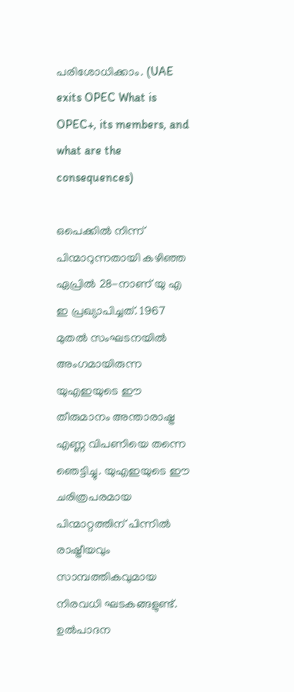പരിശോധിക്കാം. (UAE exits OPEC What is OPEC+, its members, and what are the consequences)

ഒപെക്കില്‍ നിന്ന് പിന്മാറുന്നതായി കഴിഞ്ഞ ഏപ്രില്‍ 28-നാണ് യു എ ഇ പ്രഖ്യാപിച്ചത്. 1967 മുതല്‍ സംഘടനയില്‍ അംഗമായിരുന്ന യുഎഇയുടെ ഈ തീരുമാനം അന്താരാഷ്ട്ര എണ്ണ വിപണിയെ തന്നെ ഞെട്ടിച്ചു. യുഎഇയുടെ ഈ ചരിത്രപരമായ പിന്മാറ്റത്തിന് പിന്നില്‍ രാഷ്ട്രീയവും സാമ്പത്തികവുമായ നിരവധി ഘടകങ്ങളുണ്ട്. ഉല്‍പാദന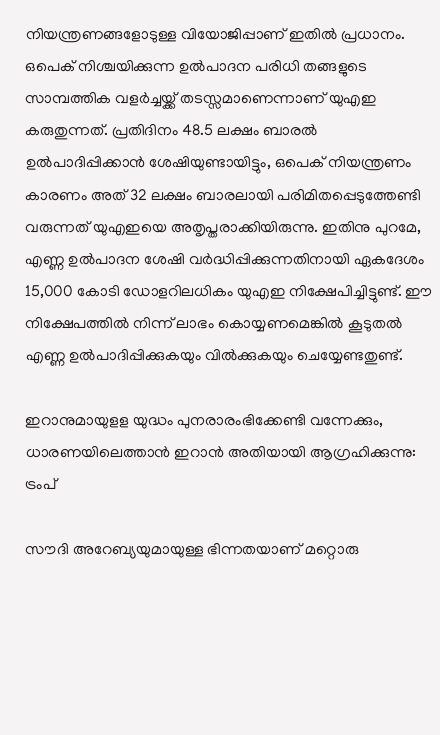നിയന്ത്രണങ്ങളോടുള്ള വിയോജിപ്പാണ് ഇതില്‍ പ്രധാനം. ഒപെക് നിശ്ചയിക്കുന്ന ഉല്‍പാദന പരിധി തങ്ങളുടെ സാമ്പത്തിക വളര്‍ച്ചയ്ക്ക് തടസ്സമാണെന്നാണ് യുഎഇ കരുതുന്നത്. പ്രതിദിനം 48.5 ലക്ഷം ബാരല്‍ ഉല്‍പാദിപ്പിക്കാന്‍ ശേഷിയുണ്ടായിട്ടും, ഒപെക് നിയന്ത്രണം കാരണം അത് 32 ലക്ഷം ബാരലായി പരിമിതപ്പെടുത്തേണ്ടി വരുന്നത് യുഎഇയെ അതൃപ്തരാക്കിയിരുന്നു. ഇതിനു പുറമേ, എണ്ണ ഉല്‍പാദന ശേഷി വര്‍ദ്ധിപ്പിക്കുന്നതിനായി ഏകദേശം 15,000 കോടി ഡോളറിലധികം യുഎഇ നിക്ഷേപിച്ചിട്ടുണ്ട്. ഈ നിക്ഷേപത്തില്‍ നിന്ന് ലാഭം കൊയ്യണമെങ്കില്‍ കൂടുതല്‍ എണ്ണ ഉല്‍പാദിപ്പിക്കുകയും വില്‍ക്കുകയും ചെയ്യേണ്ടതുണ്ട്.

ഇറാനുമായുളള യുദ്ധം പുനരാരംഭിക്കേണ്ടി വന്നേക്കും, ധാരണയിലെത്താന്‍ ഇറാന്‍ അതിയായി ആഗ്രഹിക്കുന്നു: ട്രംപ്

സൗദി അറേബ്യയുമായുള്ള ഭിന്നതയാണ് മറ്റൊരു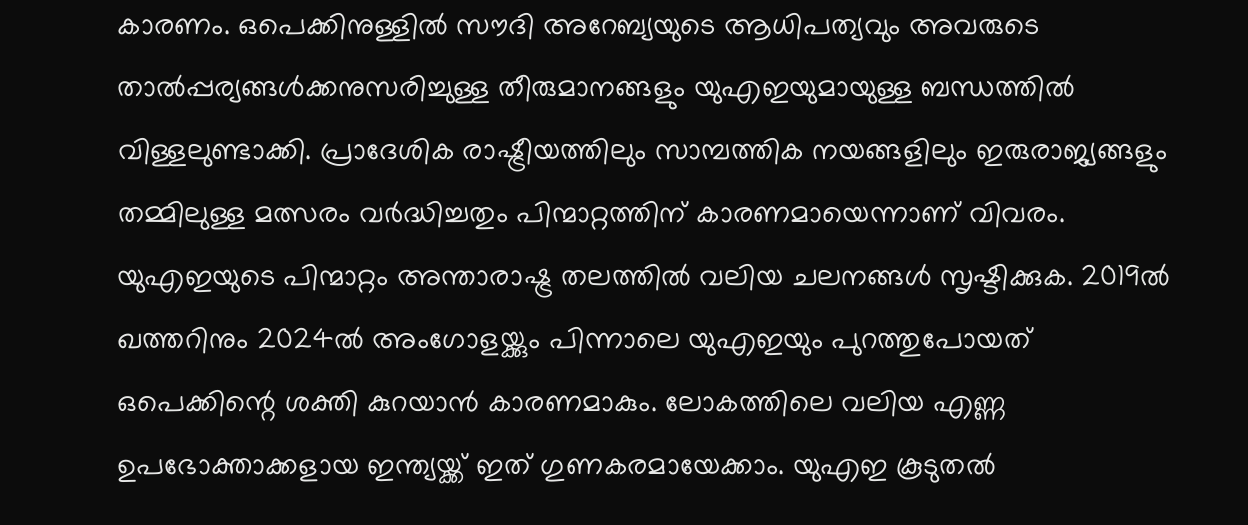കാരണം. ഒപെക്കിനുള്ളില്‍ സൗദി അറേബ്യയുടെ ആധിപത്യവും അവരുടെ താല്‍പ്പര്യങ്ങള്‍ക്കനുസരിച്ചുള്ള തീരുമാനങ്ങളും യുഎഇയുമായുള്ള ബന്ധത്തില്‍ വിള്ളലുണ്ടാക്കി. പ്രാദേശിക രാഷ്ട്രീയത്തിലും സാമ്പത്തിക നയങ്ങളിലും ഇരുരാജ്യങ്ങളും തമ്മിലുള്ള മത്സരം വര്‍ദ്ധിച്ചതും പിന്മാറ്റത്തിന് കാരണമായെന്നാണ് വിവരം. യുഎഇയുടെ പിന്മാറ്റം അന്താരാഷ്ട്ര തലത്തില്‍ വലിയ ചലനങ്ങള്‍ സൃഷ്ടിക്കുക. 2019ല്‍ ഖത്തറിനും 2024ല്‍ അംഗോളയ്ക്കും പിന്നാലെ യുഎഇയും പുറത്തുപോയത് ഒപെക്കിന്റെ ശക്തി കുറയാന്‍ കാരണമാകും. ലോകത്തിലെ വലിയ എണ്ണ ഉപഭോക്താക്കളായ ഇന്ത്യയ്ക്ക് ഇത് ഗുണകരമായേക്കാം. യുഎഇ കൂടുതല്‍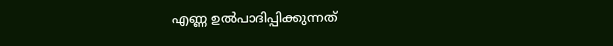എണ്ണ ഉല്‍പാദിപ്പിക്കുന്നത്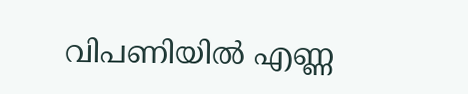വിപണിയില്‍ എണ്ണ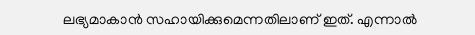ലഭ്യമാകാന്‍ സഹായിക്കുമെന്നതിലാണ് ഇത്. എന്നാല്‍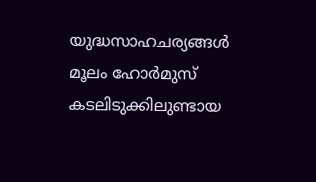യുദ്ധസാഹചര്യങ്ങള്‍ മൂലം ഹോര്‍മുസ് കടലിടുക്കിലുണ്ടായ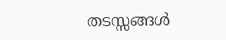തടസ്സങ്ങള്‍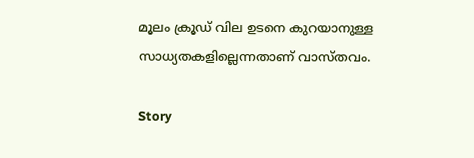മൂലം ക്രൂഡ് വില ഉടനെ കുറയാനുള്ള സാധ്യതകളില്ലെന്നതാണ് വാസ്തവം.

Story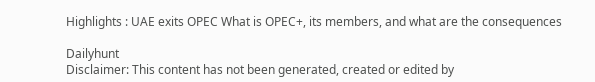Highlights : UAE exits OPEC What is OPEC+, its members, and what are the consequences

Dailyhunt
Disclaimer: This content has not been generated, created or edited by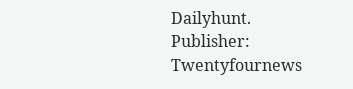Dailyhunt. Publisher: Twentyfournews